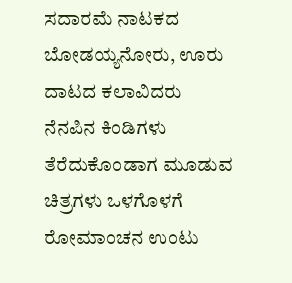ಸದಾರಮೆ ನಾಟಕದ ಬೋಡಯ್ಯನೋರು, ಊರು ದಾಟದ ಕಲಾವಿದರು
ನೆನಪಿನ ಕಿಂಡಿಗಳು ತೆರೆದುಕೊಂಡಾಗ ಮೂಡುವ ಚಿತ್ರಗಳು ಒಳಗೊಳಗೆ ರೋಮಾಂಚನ ಉಂಟು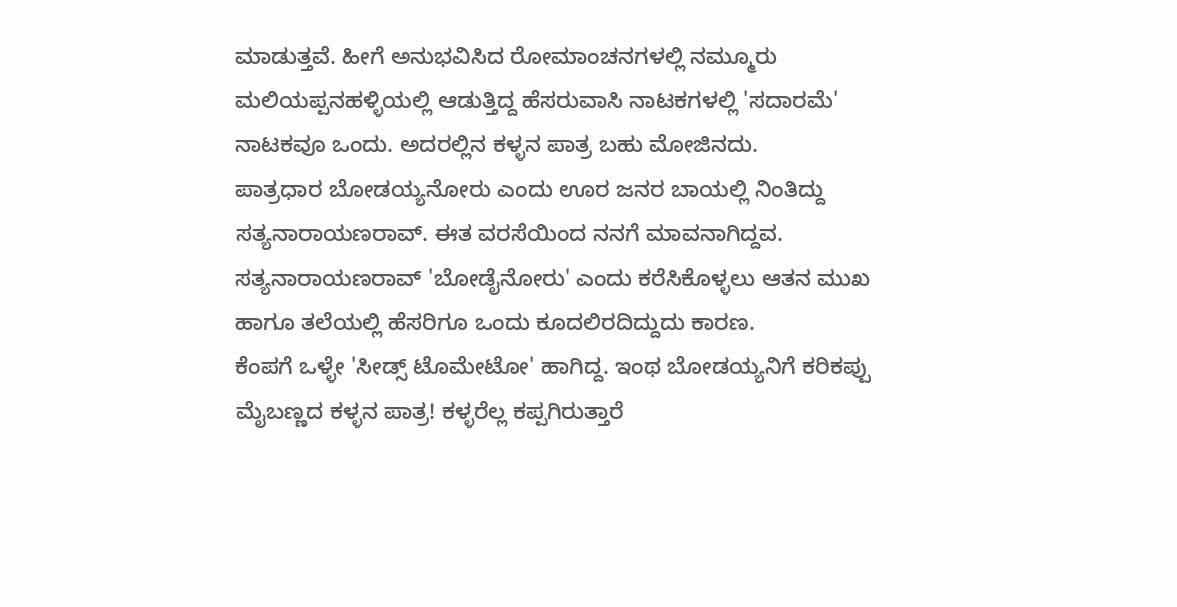ಮಾಡುತ್ತವೆ. ಹೀಗೆ ಅನುಭವಿಸಿದ ರೋಮಾಂಚನಗಳಲ್ಲಿ ನಮ್ಮೂರು ಮಲಿಯಪ್ಪನಹಳ್ಳಿಯಲ್ಲಿ ಆಡುತ್ತಿದ್ದ ಹೆಸರುವಾಸಿ ನಾಟಕಗಳಲ್ಲಿ 'ಸದಾರಮೆ' ನಾಟಕವೂ ಒಂದು. ಅದರಲ್ಲಿನ ಕಳ್ಳನ ಪಾತ್ರ ಬಹು ಮೋಜಿನದು.
ಪಾತ್ರಧಾರ ಬೋಡಯ್ಯನೋರು ಎಂದು ಊರ ಜನರ ಬಾಯಲ್ಲಿ ನಿಂತಿದ್ದು ಸತ್ಯನಾರಾಯಣರಾವ್. ಈತ ವರಸೆಯಿಂದ ನನಗೆ ಮಾವನಾಗಿದ್ದವ. ಸತ್ಯನಾರಾಯಣರಾವ್ 'ಬೋಡೈನೋರು' ಎಂದು ಕರೆಸಿಕೊಳ್ಳಲು ಆತನ ಮುಖ ಹಾಗೂ ತಲೆಯಲ್ಲಿ ಹೆಸರಿಗೂ ಒಂದು ಕೂದಲಿರದಿದ್ದುದು ಕಾರಣ.
ಕೆಂಪಗೆ ಒಳ್ಳೇ 'ಸೀಡ್ಸ್ ಟೊಮೇಟೋ' ಹಾಗಿದ್ದ. ಇಂಥ ಬೋಡಯ್ಯನಿಗೆ ಕರಿಕಪ್ಪು ಮೈಬಣ್ಣದ ಕಳ್ಳನ ಪಾತ್ರ! ಕಳ್ಳರೆಲ್ಲ ಕಪ್ಪಗಿರುತ್ತಾರೆ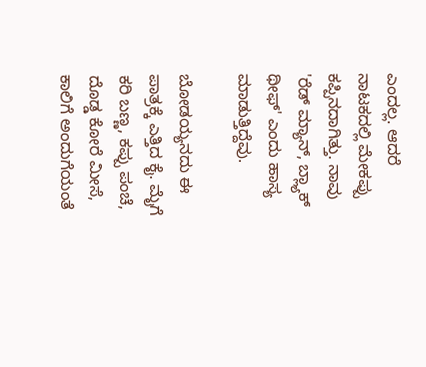ಎಂದಲ್ಲ. ಆದರೆ ನಾಟಕದಲ್ಲಿ ಮೇಕಪ್ಪು ಕಪ್ಪಿನದಾಗಿತ್ತು. ನಾವು 'ರೆಡ್ ಮ್ಯಾನ್, ಬ್ಲ್ಯಾಕ್ ಥೀಫ್' ಎಂದು ಹಾಸ್ಯ ಮಾಡುತ್ತಿದ್ದೆವು.

ಬೋಡಯ್ಯನದು ಈ ಪಾತ್ರಕ್ಕೆ ಎತ್ತಿದ ಕೈ. ಮೈಗೆ ಕರಿ ಬಣ್ಣ, ಕಪ್ಪು ಪಂಚೆ, ದೊಡ್ಡ ಕೋರೆ ಮೀಸೆ, ಕಾಲಿಗೆ ಅಂದುಗೆಯಂತೆ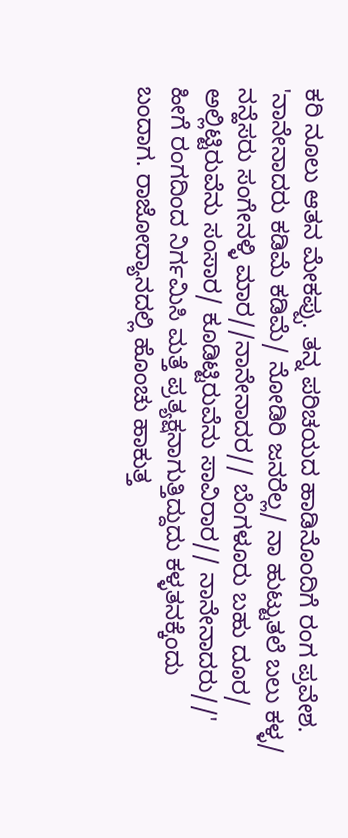ಕರಿ ನೂಲು ಆತನ ಮೇಕಪ್ಪು. ತನ್ನ ಪರಿಚಯದ ಹಾಡಿನೊಂದಿಗೆ ರಂಗ ಪ್ರವೇಶ. 'ನಾನೇನಾದರು ಕಡಿಮೆ ಕಡಿಮೆ/ ನೋಡಿರಿ ಜನರೆಲ್ಲ/ ನಾ ಹುಟ್ಟುತಲೆ ಬಲು ಕಳ್ಳ/ ನನ್ಹೆಸರು ಸಂಗೇನಳ್ಳಿ ಮಾರ//ನಾನೇನಾದರ// ಬೆಂಗಳೂರು ಬಹು ದೂರ/ ಅಲ್ಲಿಟ್ಟಿರುವೆನು ಸಂಸಾರ/ ಕೂಡಿಟ್ಟಿರುವೆನು ಸಾವಿರಾರ// ನಾನೇನಾದರು//'
ಹೀಗೆ ರಂಗದಿಂದ ನಿರ್ಗಮಿಸಿ ಮತ್ತೆ ಪ್ರತ್ಯಕ್ಷನಾಗುತ್ತಿದ್ದುದು ಕಳ್ಳತನಕ್ಕೆಂದು ಬಂದಾಗ. ರಾಜೋದ್ಯಾನದಲ್ಲಿ ಹೊಂಚು ಹಾಕುತ್ತ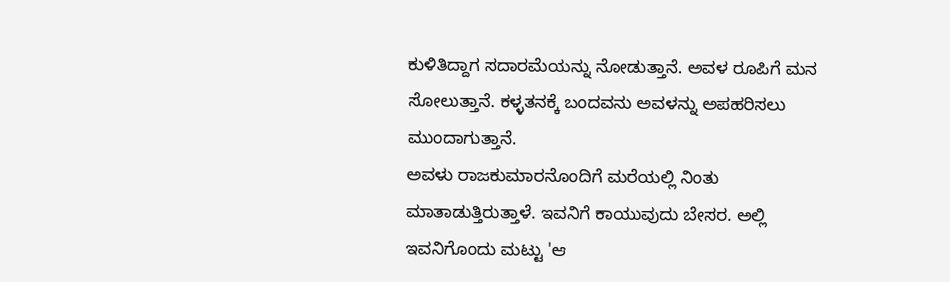ಕುಳಿತಿದ್ದಾಗ ಸದಾರಮೆಯನ್ನು ನೋಡುತ್ತಾನೆ. ಅವಳ ರೂಪಿಗೆ ಮನ ಸೋಲುತ್ತಾನೆ. ಕಳ್ಳತನಕ್ಕೆ ಬಂದವನು ಅವಳನ್ನು ಅಪಹರಿಸಲು ಮುಂದಾಗುತ್ತಾನೆ.
ಅವಳು ರಾಜಕುಮಾರನೊಂದಿಗೆ ಮರೆಯಲ್ಲಿ ನಿಂತು ಮಾತಾಡುತ್ತಿರುತ್ತಾಳೆ. ಇವನಿಗೆ ಕಾಯುವುದು ಬೇಸರ. ಅಲ್ಲಿ ಇವನಿಗೊಂದು ಮಟ್ಟು 'ಆ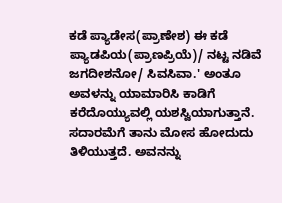ಕಡೆ ಪ್ಯಾಡೇಸ(ಪ್ರಾಣೇಶ) ಈ ಕಡೆ ಪ್ಯಾಡಪಿಯ(ಪ್ರಾಣಪ್ರಿಯೆ)/ ನಟ್ಟ ನಡಿವೆ ಜಗದೀಶನೋ/ ಸಿವಸಿವಾ.' ಅಂತೂ ಅವಳನ್ನು ಯಾಮಾರಿಸಿ ಕಾಡಿಗೆ ಕರೆದೊಯ್ಯುವಲ್ಲಿ ಯಶಸ್ವಿಯಾಗುತ್ತಾನೆ.
ಸದಾರಮೆಗೆ ತಾನು ಮೋಸ ಹೋದುದು ತಿಳಿಯುತ್ತದೆ. ಅವನನ್ನು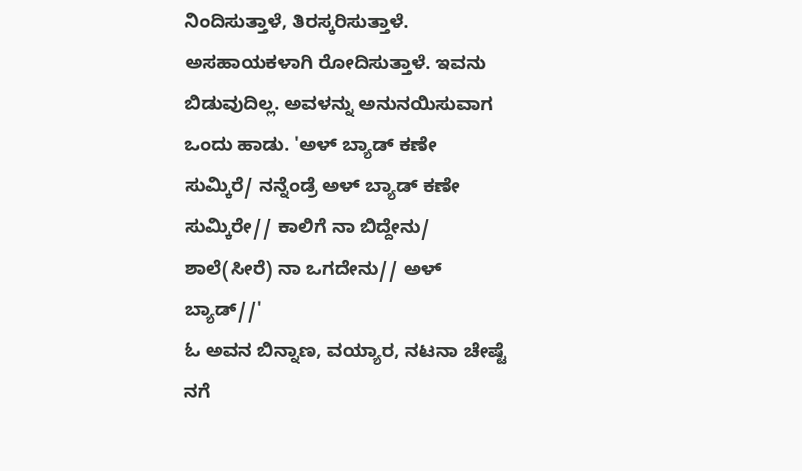ನಿಂದಿಸುತ್ತಾಳೆ, ತಿರಸ್ಕರಿಸುತ್ತಾಳೆ. ಅಸಹಾಯಕಳಾಗಿ ರೋದಿಸುತ್ತಾಳೆ. ಇವನು ಬಿಡುವುದಿಲ್ಲ. ಅವಳನ್ನು ಅನುನಯಿಸುವಾಗ ಒಂದು ಹಾಡು. 'ಅಳ್ ಬ್ಯಾಡ್ ಕಣೇ ಸುಮ್ಕಿರೆ/ ನನ್ನೆಂಡ್ರೆ ಅಳ್ ಬ್ಯಾಡ್ ಕಣೇ ಸುಮ್ಕಿರೇ// ಕಾಲಿಗೆ ನಾ ಬಿದ್ದೇನು/ ಶಾಲೆ(ಸೀರೆ) ನಾ ಒಗದೇನು// ಅಳ್ ಬ್ಯಾಡ್//'
ಓ ಅವನ ಬಿನ್ನಾಣ, ವಯ್ಯಾರ, ನಟನಾ ಚೇಷ್ಟೆ ನಗೆ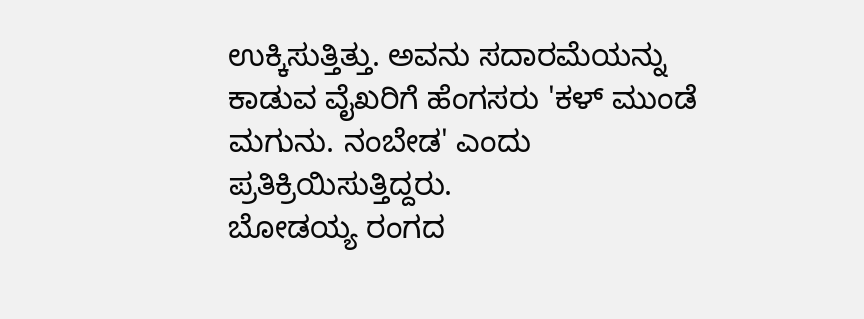ಉಕ್ಕಿಸುತ್ತಿತ್ತು. ಅವನು ಸದಾರಮೆಯನ್ನು ಕಾಡುವ ವೈಖರಿಗೆ ಹೆಂಗಸರು 'ಕಳ್ ಮುಂಡೆ ಮಗುನು. ನಂಬೇಡ' ಎಂದು ಪ್ರತಿಕ್ರಿಯಿಸುತ್ತಿದ್ದರು.
ಬೋಡಯ್ಯ ರಂಗದ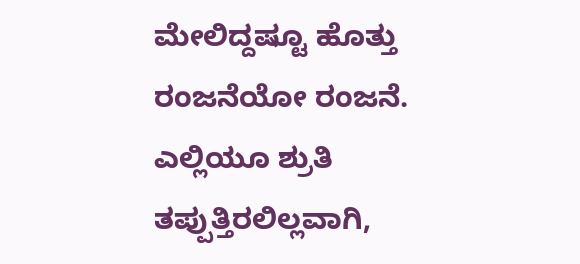ಮೇಲಿದ್ದಷ್ಟೂ ಹೊತ್ತು ರಂಜನೆಯೋ ರಂಜನೆ. ಎಲ್ಲಿಯೂ ಶ್ರುತಿ ತಪ್ಪುತ್ತಿರಲಿಲ್ಲವಾಗಿ,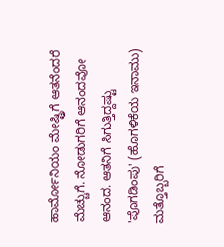ಹಾರ್ಮೋನಿಯಂ ಮೇಷ್ಟ್ರಿಗೆ ಆತನೆಂದರೆ ಮೆಚ್ಚುಗೆ. ನೋಡುಗರಿಗೆ ಆನಂದವೋ ಆನಂದ. ಆತನಿಗೆ ಸಿಗುತ್ತಿದ್ದಷ್ಟು 'ಪೊಗಡಿಂಪು' (ಹೊಗಳಿಕೆಯ ಇನಾಮು) ಮತ್ತೊಬ್ಬರಿಗೆ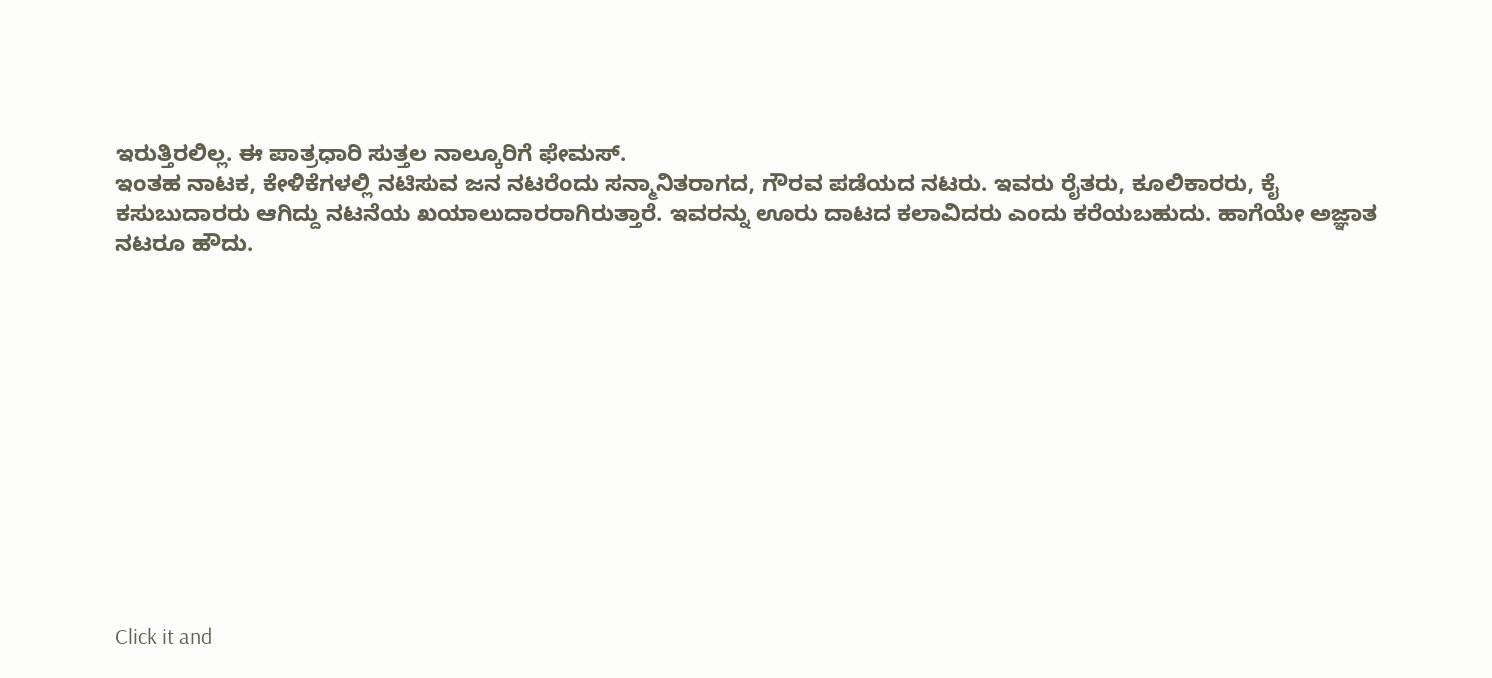ಇರುತ್ತಿರಲಿಲ್ಲ. ಈ ಪಾತ್ರಧಾರಿ ಸುತ್ತಲ ನಾಲ್ಕೂರಿಗೆ ಫೇಮಸ್.
ಇಂತಹ ನಾಟಕ, ಕೇಳಿಕೆಗಳಲ್ಲಿ ನಟಿಸುವ ಜನ ನಟರೆಂದು ಸನ್ಮಾನಿತರಾಗದ, ಗೌರವ ಪಡೆಯದ ನಟರು. ಇವರು ರೈತರು, ಕೂಲಿಕಾರರು, ಕೈ ಕಸುಬುದಾರರು ಆಗಿದ್ದು ನಟನೆಯ ಖಯಾಲುದಾರರಾಗಿರುತ್ತಾರೆ. ಇವರನ್ನು ಊರು ದಾಟದ ಕಲಾವಿದರು ಎಂದು ಕರೆಯಬಹುದು. ಹಾಗೆಯೇ ಅಜ್ಞಾತ ನಟರೂ ಹೌದು.












Click it and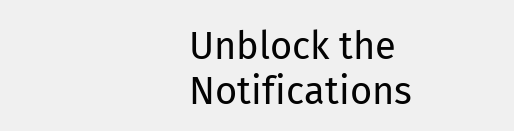Unblock the Notifications